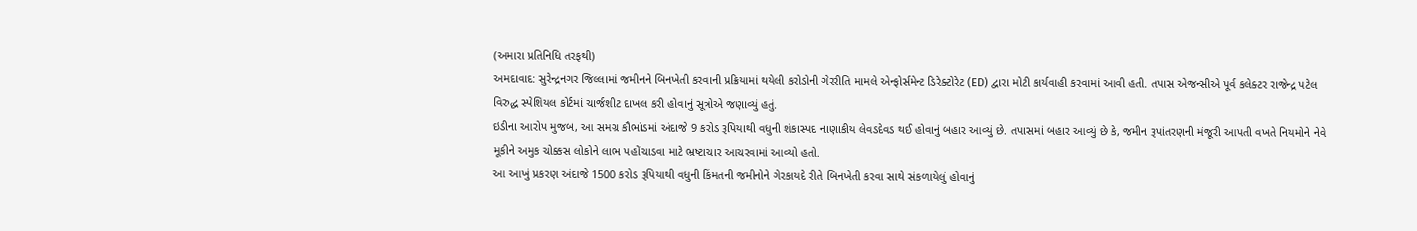(અમારા પ્રતિનિધિ તરફથી)
અમદાવાદ: સુરેન્દ્રનગર જિલ્લામાં જમીનને બિનખેતી કરવાની પ્રક્રિયામાં થયેલી કરોડોની ગેરરીતિ મામલે એન્ફોર્સમેન્ટ ડિરેક્ટોરેટ (ED) દ્વારા મોટી કાર્યવાહી કરવામાં આવી હતી. તપાસ એજન્સીએ પૂર્વ કલેક્ટર રાજેન્દ્ર પટેલ વિરુદ્ધ સ્પેશિયલ કોર્ટમાં ચાર્જશીટ દાખલ કરી હોવાનું સૂત્રોએ જણાવ્યું હતું.
ઇડીના આરોપ મુજબ, આ સમગ્ર કૌભાંડમાં અંદાજે 9 કરોડ રૂપિયાથી વધુની શંકાસ્પદ નાણાકીય લેવડદેવડ થઈ હોવાનું બહાર આવ્યું છે. તપાસમાં બહાર આવ્યું છે કે, જમીન રૂપાંતરણની મંજૂરી આપતી વખતે નિયમોને નેવે મૂકીને અમુક ચોક્કસ લોકોને લાભ પહોંચાડવા માટે ભ્રષ્ટાચાર આચરવામાં આવ્યો હતો.
આ આખું પ્રકરણ અંદાજે 1500 કરોડ રૂપિયાથી વધુની કિંમતની જમીનોને ગેરકાયદે રીતે બિનખેતી કરવા સાથે સંકળાયેલું હોવાનું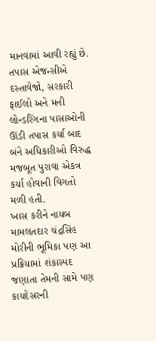માનવામાં આવી રહ્યું છે. તપાસ એજન્સીએ દસ્તાવેજો, સરકારી ફાઈલો અને મની લોન્ડરિંગના પાસાઓની ઊંડી તપાસ કર્યા બાદ બંને અધિકારીઓ વિરુદ્ધ મજબૂત પુરાવા એકત્ર કર્યા હોવાની વિગતો મળી હતી.
ખાસ કરીને નાયબ મામલતદાર ચંદ્રસિંહ મોરીની ભૂમિકા પણ આ પ્રક્રિયામાં શંકાસ્પદ જણાતા તેમની સામે પણ કાયદેસરની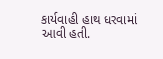કાર્યવાહી હાથ ધરવામાં આવી હતી.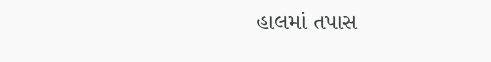હાલમાં તપાસ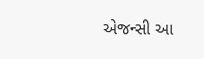એજન્સી આ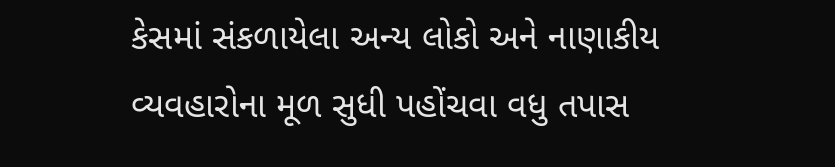કેસમાં સંકળાયેલા અન્ય લોકો અને નાણાકીય વ્યવહારોના મૂળ સુધી પહોંચવા વધુ તપાસ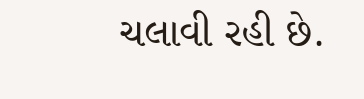ચલાવી રહી છે.